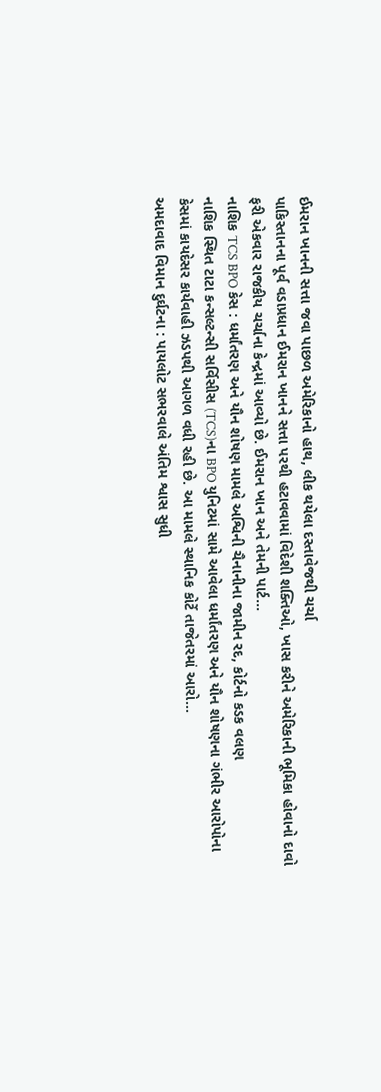ઈમરાન ખાનની સત્તા જવા પાછળ અમેરિકાનો હાથ, લીક થયેલા દસ્તાવેજથી ચર્ચા
પાકિસ્તાનના પૂર્વ વડાપ્રધાન ઈમરાન ખાનને સત્તા પરથી હટાવવામાં વિદેશી શક્તિઓ, ખાસ કરીને અમેરિકાની ભૂમિકા હોવાનો દાવો ફરી એકવાર રાજકીય ચર્ચાના કેન્દ્રમાં આવ્યો છે. ઈમરાન ખાન અને તેમની પાર્ટ...
નાશિક TCS BPO કેસ : ધર્માંતરણ અને યૌન શોષણ મામલે અશ્વિની ચૈનાનીના જામીન રદ, કોર્ટનો કડક વલણ
નાશિક સ્થિત ટાટા કન્સલ્ટન્સી સર્વિસીસ (TCS)ના BPO યુનિટમાં સામે આવેલા ધર્માંતરણ અને યૌન શોષણના ગંભીર આરોપોના કેસમાં કાયદેસર કાર્યવાહી ઝડપથી આગળ વધી રહી છે. આ મામલે સ્થાનિક કોર્ટે તાજેતરમાં આરો...
અમદાવાદ વિમાન દુર્ઘટના : પાયલોટ સભરવાલે અંતિમ શ્વાસ સુધી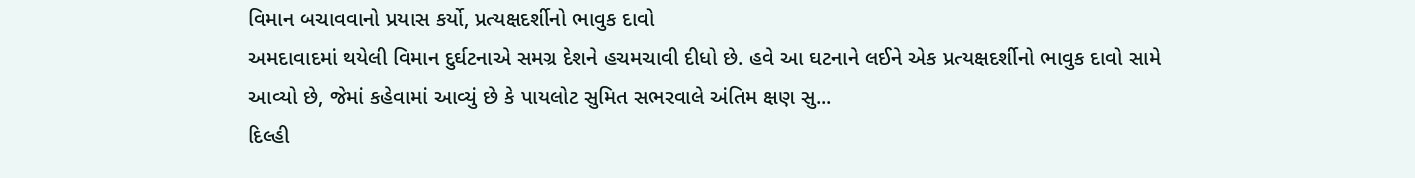વિમાન બચાવવાનો પ્રયાસ કર્યો, પ્રત્યક્ષદર્શીનો ભાવુક દાવો
અમદાવાદમાં થયેલી વિમાન દુર્ઘટનાએ સમગ્ર દેશને હચમચાવી દીધો છે. હવે આ ઘટનાને લઈને એક પ્રત્યક્ષદર્શીનો ભાવુક દાવો સામે આવ્યો છે, જેમાં કહેવામાં આવ્યું છે કે પાયલોટ સુમિત સભરવાલે અંતિમ ક્ષણ સુ...
દિલ્હી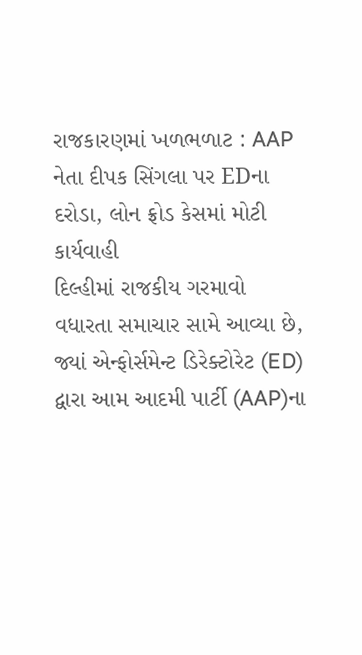રાજકારણમાં ખળભળાટ : AAP નેતા દીપક સિંગલા પર EDના દરોડા, લોન ફ્રોડ કેસમાં મોટી કાર્યવાહી
દિલ્હીમાં રાજકીય ગરમાવો વધારતા સમાચાર સામે આવ્યા છે, જ્યાં એન્ફોર્સમેન્ટ ડિરેક્ટોરેટ (ED) દ્વારા આમ આદમી પાર્ટી (AAP)ના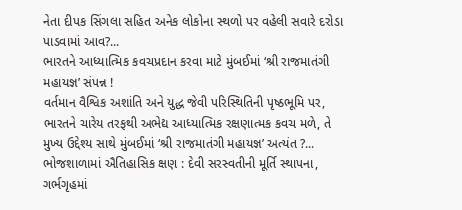નેતા દીપક સિંગલા સહિત અનેક લોકોના સ્થળો પર વહેલી સવારે દરોડા પાડવામાં આવ?...
ભારતને આધ્યાત્મિક કવચપ્રદાન કરવા માટે મુંબઈમાં ‘શ્રી રાજમાતંગી મહાયજ્ઞ’ સંપન્ન !
વર્તમાન વૈશ્વિક અશાંતિ અને યુદ્ધ જેવી પરિસ્થિતિની પૃષ્ઠભૂમિ પર, ભારતને ચારેય તરફથી અભેદ્ય આધ્યાત્મિક રક્ષણાત્મક કવચ મળે, તે મુખ્ય ઉદ્દેશ્ય સાથે મુંબઈમાં ‘શ્રી રાજમાતંગી મહાયજ્ઞ’ અત્યંત ?...
ભોજશાળામાં ઐતિહાસિક ક્ષણ : દેવી સરસ્વતીની મૂર્તિ સ્થાપના, ગર્ભગૃહમાં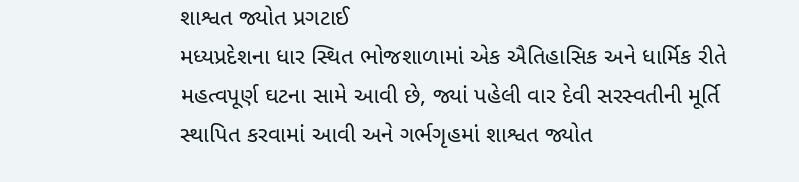શાશ્વત જ્યોત પ્રગટાઈ
મધ્યપ્રદેશના ધાર સ્થિત ભોજશાળામાં એક ઐતિહાસિક અને ધાર્મિક રીતે મહત્વપૂર્ણ ઘટના સામે આવી છે, જ્યાં પહેલી વાર દેવી સરસ્વતીની મૂર્તિ સ્થાપિત કરવામાં આવી અને ગર્ભગૃહમાં શાશ્વત જ્યોત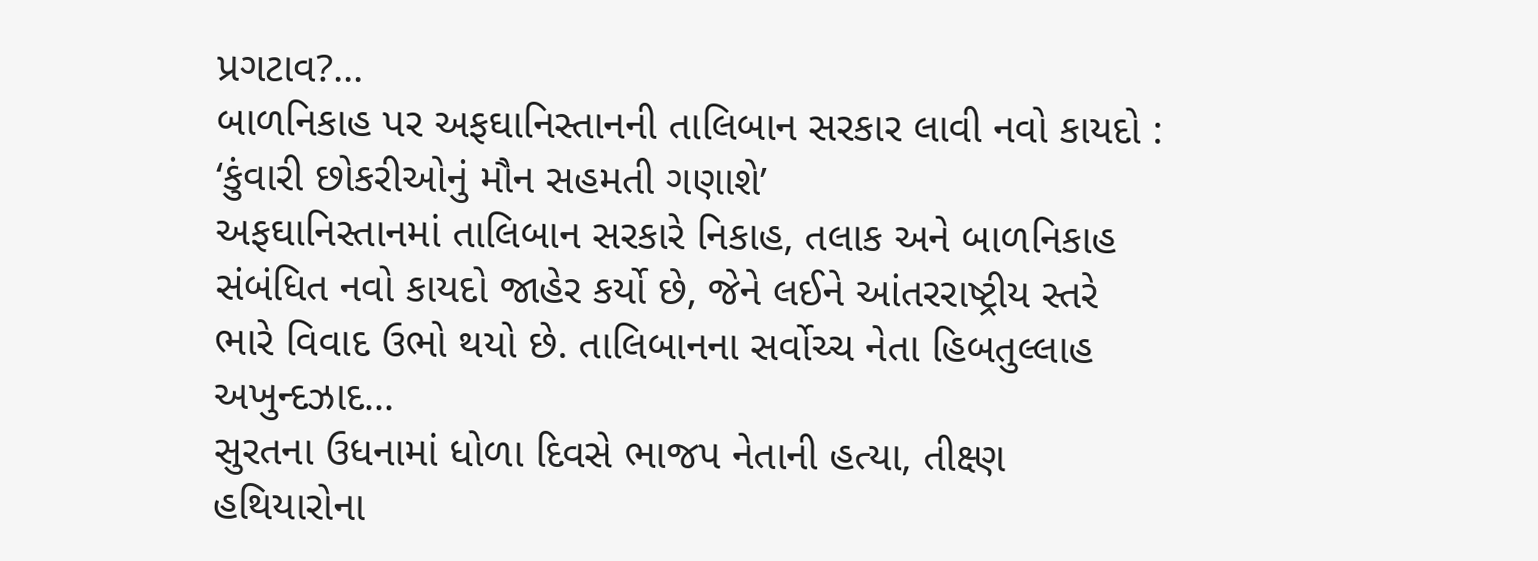પ્રગટાવ?...
બાળનિકાહ પર અફઘાનિસ્તાનની તાલિબાન સરકાર લાવી નવો કાયદો : ‘કુંવારી છોકરીઓનું મૌન સહમતી ગણાશે’
અફઘાનિસ્તાનમાં તાલિબાન સરકારે નિકાહ, તલાક અને બાળનિકાહ સંબંધિત નવો કાયદો જાહેર કર્યો છે, જેને લઈને આંતરરાષ્ટ્રીય સ્તરે ભારે વિવાદ ઉભો થયો છે. તાલિબાનના સર્વોચ્ચ નેતા હિબતુલ્લાહ અખુન્દઝાદ...
સુરતના ઉધનામાં ધોળા દિવસે ભાજપ નેતાની હત્યા, તીક્ષ્ણ હથિયારોના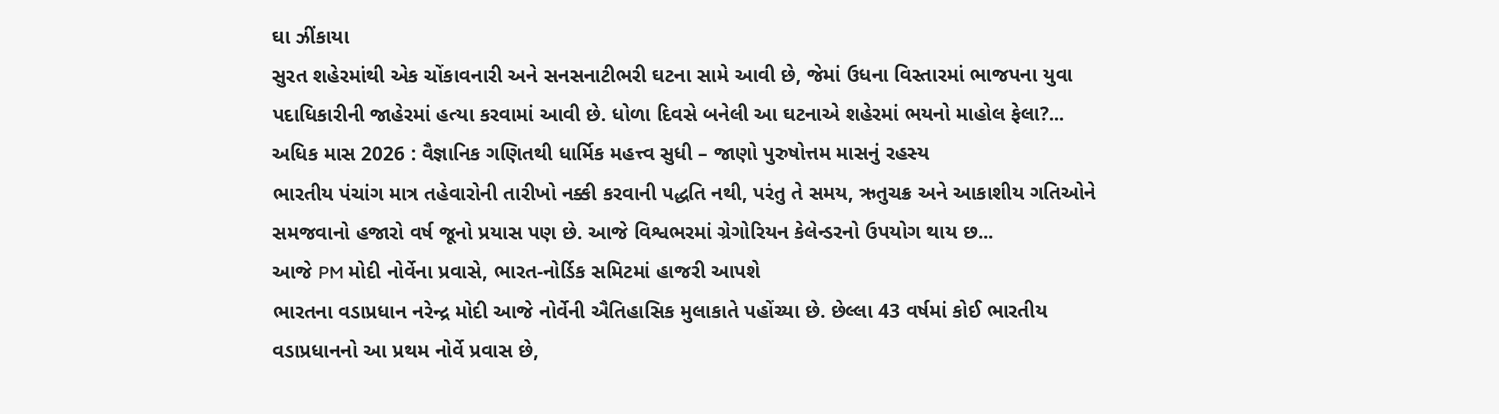ઘા ઝીંકાયા
સુરત શહેરમાંથી એક ચોંકાવનારી અને સનસનાટીભરી ઘટના સામે આવી છે, જેમાં ઉધના વિસ્તારમાં ભાજપના યુવા પદાધિકારીની જાહેરમાં હત્યા કરવામાં આવી છે. ધોળા દિવસે બનેલી આ ઘટનાએ શહેરમાં ભયનો માહોલ ફેલા?...
અધિક માસ 2026 : વૈજ્ઞાનિક ગણિતથી ધાર્મિક મહત્ત્વ સુધી – જાણો પુરુષોત્તમ માસનું રહસ્ય
ભારતીય પંચાંગ માત્ર તહેવારોની તારીખો નક્કી કરવાની પદ્ધતિ નથી, પરંતુ તે સમય, ઋતુચક્ર અને આકાશીય ગતિઓને સમજવાનો હજારો વર્ષ જૂનો પ્રયાસ પણ છે. આજે વિશ્વભરમાં ગ્રેગોરિયન કેલેન્ડરનો ઉપયોગ થાય છ...
આજે PM મોદી નોર્વેના પ્રવાસે, ભારત-નોર્ડિક સમિટમાં હાજરી આપશે
ભારતના વડાપ્રધાન નરેન્દ્ર મોદી આજે નોર્વેની ઐતિહાસિક મુલાકાતે પહોંચ્યા છે. છેલ્લા 43 વર્ષમાં કોઈ ભારતીય વડાપ્રધાનનો આ પ્રથમ નોર્વે પ્રવાસ છે,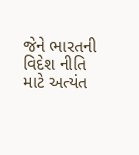જેને ભારતની વિદેશ નીતિ માટે અત્યંત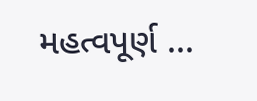મહત્વપૂર્ણ ...